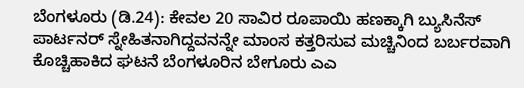ಬೆಂಗಳೂರು (ಡಿ.24): ಕೇವಲ 20 ಸಾವಿರ ರೂಪಾಯಿ ಹಣಕ್ಕಾಗಿ ಬ್ಯುಸಿನೆಸ್ ಪಾರ್ಟನರ್ ಸ್ನೇಹಿತನಾಗಿದ್ದವನನ್ನೇ ಮಾಂಸ ಕತ್ತರಿಸುವ ಮಚ್ಚಿನಿಂದ ಬರ್ಬರವಾಗಿ ಕೊಚ್ಚಿಹಾಕಿದ ಘಟನೆ ಬೆಂಗಳೂರಿನ ಬೇಗೂರು ಎಎ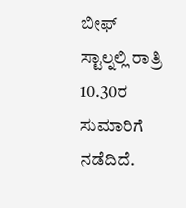ಬೀಫ್ ಸ್ಟಾಲ್ನಲ್ಲಿ ರಾತ್ರಿ 10.30ರ ಸುಮಾರಿಗೆ ನಡೆದಿದೆ.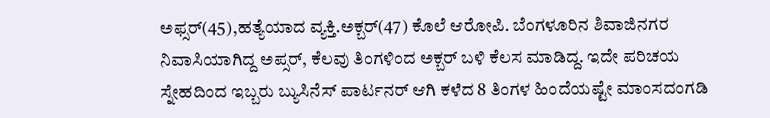ಅಫ್ಸರ್(45),ಹತ್ಯೆಯಾದ ವ್ಯಕ್ತಿ.ಅಕ್ಬರ್(47) ಕೊಲೆ ಆರೋಪಿ. ಬೆಂಗಳೂರಿನ ಶಿವಾಜಿನಗರ ನಿವಾಸಿಯಾಗಿದ್ದ ಅಪ್ಸರ್, ಕೆಲವು ತಿಂಗಳಿಂದ ಅಕ್ಬರ್ ಬಳಿ ಕೆಲಸ ಮಾಡಿದ್ದ. ಇದೇ ಪರಿಚಯ ಸ್ನೇಹದಿಂದ ಇಬ್ಬರು ಬ್ಯುಸಿನೆಸ್ ಪಾರ್ಟನರ್ ಆಗಿ ಕಳೆದ 8 ತಿಂಗಳ ಹಿಂದೆಯಷ್ಟೇ ಮಾಂಸದಂಗಡಿ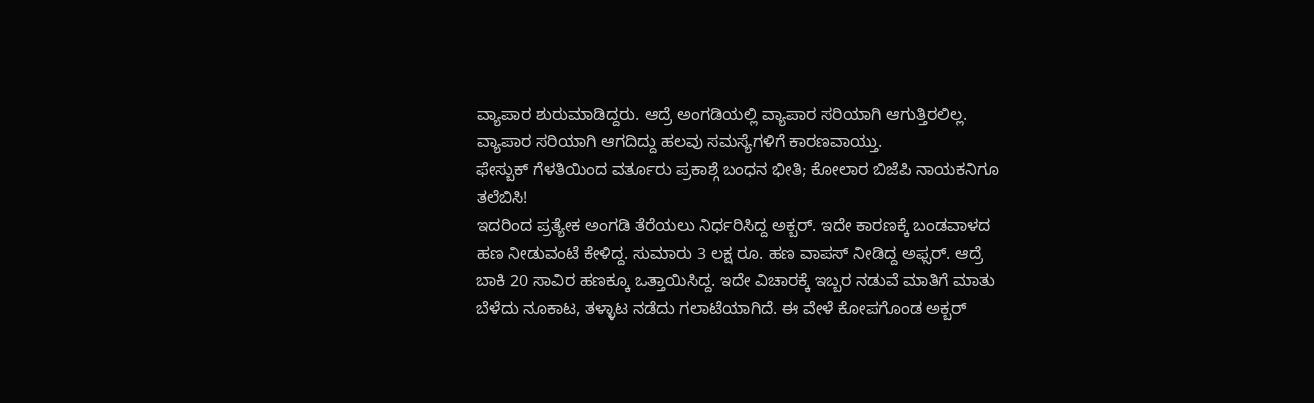ವ್ಯಾಪಾರ ಶುರುಮಾಡಿದ್ದರು. ಆದ್ರೆ ಅಂಗಡಿಯಲ್ಲಿ ವ್ಯಾಪಾರ ಸರಿಯಾಗಿ ಆಗುತ್ತಿರಲಿಲ್ಲ. ವ್ಯಾಪಾರ ಸರಿಯಾಗಿ ಆಗದಿದ್ದು ಹಲವು ಸಮಸ್ಯೆಗಳಿಗೆ ಕಾರಣವಾಯ್ತು.
ಫೇಸ್ಬುಕ್ ಗೆಳತಿಯಿಂದ ವರ್ತೂರು ಪ್ರಕಾಶ್ಗೆ ಬಂಧನ ಭೀತಿ; ಕೋಲಾರ ಬಿಜೆಪಿ ನಾಯಕನಿಗೂ ತಲೆಬಿಸಿ!
ಇದರಿಂದ ಪ್ರತ್ಯೇಕ ಅಂಗಡಿ ತೆರೆಯಲು ನಿರ್ಧರಿಸಿದ್ದ ಅಕ್ಬರ್. ಇದೇ ಕಾರಣಕ್ಕೆ ಬಂಡವಾಳದ ಹಣ ನೀಡುವಂಟೆ ಕೇಳಿದ್ದ. ಸುಮಾರು 3 ಲಕ್ಷ ರೂ. ಹಣ ವಾಪಸ್ ನೀಡಿದ್ದ ಅಫ್ಸರ್. ಆದ್ರೆ ಬಾಕಿ 20 ಸಾವಿರ ಹಣಕ್ಕೂ ಒತ್ತಾಯಿಸಿದ್ದ. ಇದೇ ವಿಚಾರಕ್ಕೆ ಇಬ್ಬರ ನಡುವೆ ಮಾತಿಗೆ ಮಾತು ಬೆಳೆದು ನೂಕಾಟ, ತಳ್ಳಾಟ ನಡೆದು ಗಲಾಟೆಯಾಗಿದೆ. ಈ ವೇಳೆ ಕೋಪಗೊಂಡ ಅಕ್ಬರ್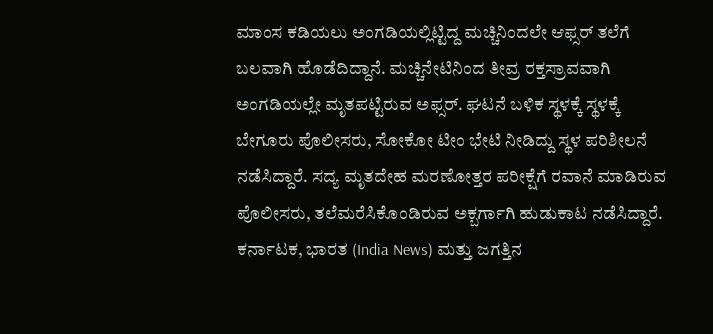ಮಾಂಸ ಕಡಿಯಲು ಅಂಗಡಿಯಲ್ಲಿಟ್ಟಿದ್ದ ಮಚ್ಚಿನಿಂದಲೇ ಆಫ್ಸರ್ ತಲೆಗೆ ಬಲವಾಗಿ ಹೊಡೆದಿದ್ದಾನೆ. ಮಚ್ಚಿನೇಟಿನಿಂದ ತೀವ್ರ ರಕ್ತಸ್ರಾವವಾಗಿ ಅಂಗಡಿಯಲ್ಲೇ ಮೃತಪಟ್ಟಿರುವ ಅಫ್ಸರ್. ಘಟನೆ ಬಳಿಕ ಸ್ಥಳಕ್ಕೆ ಸ್ಥಳಕ್ಕೆ ಬೇಗೂರು ಪೊಲೀಸರು, ಸೋಕೋ ಟೀಂ ಭೇಟಿ ನೀಡಿದ್ದು ಸ್ಥಳ ಪರಿಶೀಲನೆ ನಡೆಸಿದ್ದಾರೆ. ಸದ್ಯ ಮೃತದೇಹ ಮರಣೋತ್ತರ ಪರೀಕ್ಷೆಗೆ ರವಾನೆ ಮಾಡಿರುವ ಪೊಲೀಸರು, ತಲೆಮರೆಸಿಕೊಂಡಿರುವ ಅಕ್ಬರ್ಗಾಗಿ ಹುಡುಕಾಟ ನಡೆಸಿದ್ದಾರೆ.
ಕರ್ನಾಟಕ, ಭಾರತ (India News) ಮತ್ತು ಜಗತ್ತಿನ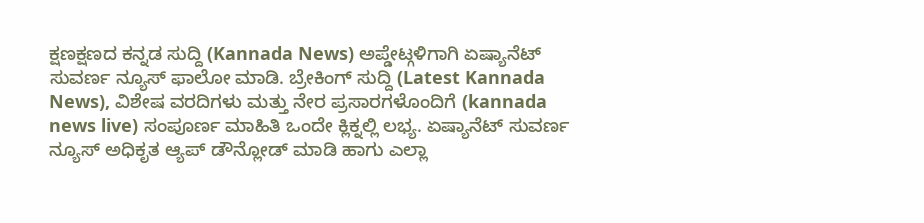ಕ್ಷಣಕ್ಷಣದ ಕನ್ನಡ ಸುದ್ದಿ (Kannada News) ಅಪ್ಡೇಟ್ಗಳಿಗಾಗಿ ಏಷ್ಯಾನೆಟ್ ಸುವರ್ಣ ನ್ಯೂಸ್ ಫಾಲೋ ಮಾಡಿ. ಬ್ರೇಕಿಂಗ್ ಸುದ್ದಿ (Latest Kannada News), ವಿಶೇಷ ವರದಿಗಳು ಮತ್ತು ನೇರ ಪ್ರಸಾರಗಳೊಂದಿಗೆ (kannada news live) ಸಂಪೂರ್ಣ ಮಾಹಿತಿ ಒಂದೇ ಕ್ಲಿಕ್ನಲ್ಲಿ ಲಭ್ಯ. ಏಷ್ಯಾನೆಟ್ ಸುವರ್ಣ ನ್ಯೂಸ್ ಅಧಿಕೃತ ಆ್ಯಪ್ ಡೌನ್ಲೋಡ್ ಮಾಡಿ ಹಾಗು ಎಲ್ಲಾ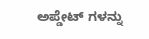ಅಪ್ಡೇಟ್ ಗಳನ್ನು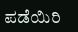ಪಡೆಯಿರಿ